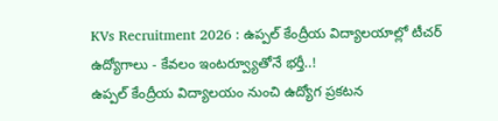KVs Recruitment 2026 : ఉప్పల్ కేంద్రీయ విద్యాలయాల్లో టీచర్ ఉద్యోగాలు - కేవలం ఇంటర్వ్యూతోనే భర్తీ..!
ఉప్పల్ కేంద్రీయ విద్యాలయం నుంచి ఉద్యోగ ప్రకటన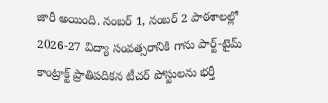జారీ అయింది. నంబర్ 1, నంబర్ 2 పాఠశాలల్లో 2026-27 విద్యా సంవత్సరానికి గాను పార్ట్-టైమ్ కాంట్రాక్ట్ ప్రాతిపదికన టీచర్ పోస్టులను భర్తీ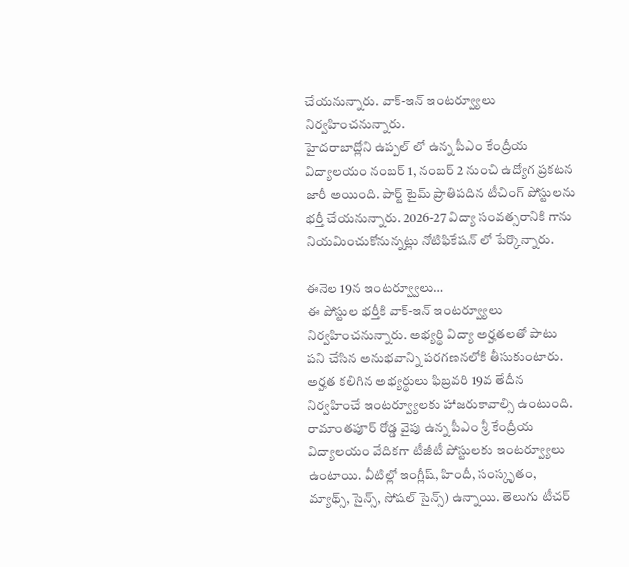చేయనున్నారు. వాక్-ఇన్ ఇంటర్వ్యూలు నిర్వహించనున్నారు.
హైదరాబాద్లోని ఉప్పల్ లో ఉన్న పీఎం కేంద్రీయ విద్యాలయం నంబర్ 1, నంబర్ 2 నుంచి ఉద్యోగ ప్రకటన జారీ అయింది. పార్ట్ టైమ్ ప్రాతిపదిన టీచింగ్ పోస్టులను భర్తీ చేయనున్నారు. 2026-27 విద్యా సంవత్సరానికి గాను నియమించుకోనున్నట్లు నోటిఫికేషన్ లో పేర్కొన్నారు.

ఈనెల 19న ఇంటర్వ్వూలు…
ఈ పోస్టుల భర్తీకి వాక్-ఇన్ ఇంటర్వ్యూలు నిర్వహించనున్నారు. అభ్యర్థి విద్యా అర్హతలతో పాటు పని చేసిన అనుభవాన్ని పరగణనలోకి తీసుకుంటారు. అర్హత కలిగిన అభ్యర్థులు ఫిబ్రవరి 19వ తేదీన నిర్వహించే ఇంటర్వ్యూలకు హాజరుకావాల్సి ఉంటుంది.
రామాంతపూర్ రోడ్డ వైపు ఉన్న పీఎం శ్రీ కేంద్రీయ విద్యాలయం వేదికగా టీజీటీ పోస్టులకు ఇంటర్వ్యూలు ఉంటాయి. వీటిల్లో ఇంగ్లీష్, హిందీ, సంస్కృతం, మ్యాథ్స్, సైన్స్, సోషల్ సైన్స్) ఉన్నాయి. తెలుగు టీచర్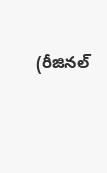(రీజినల్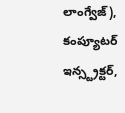లాంగ్వేజ్), కంప్యూటర్ ఇన్స్ట్రక్టర్,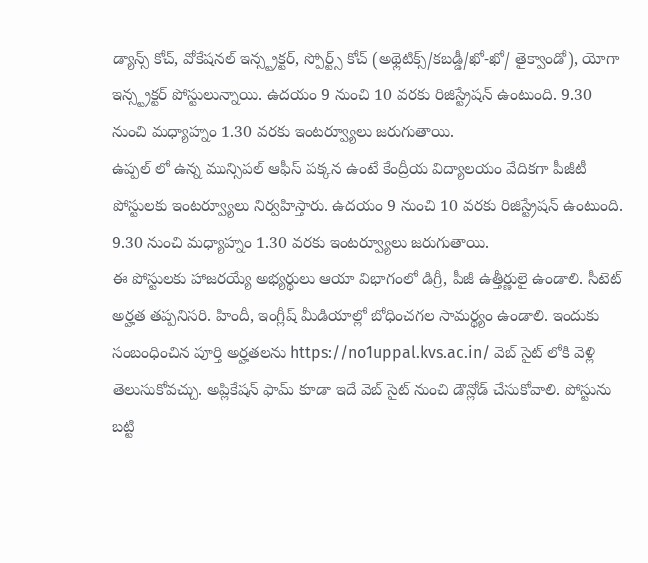డ్యాన్స్ కోచ్, వోకేషనల్ ఇన్స్ట్రక్టర్, స్పోర్ట్స్ కోచ్ (అథ్లెటిక్స్/కబడ్డీ/ఖో-ఖో/ తైక్వాండో), యోగా ఇన్స్ట్రక్టర్ పోస్టులున్నాయి. ఉదయం 9 నుంచి 10 వరకు రిజిస్ట్రేషన్ ఉంటుంది. 9.30 నుంచి మధ్యాహ్నం 1.30 వరకు ఇంటర్వ్యూలు జరుగుతాయి.
ఉప్పల్ లో ఉన్న మున్సిపల్ ఆఫీస్ పక్కన ఉంటే కేంద్రీయ విద్యాలయం వేదికగా పీజీటీ పోస్టులకు ఇంటర్వ్యూలు నిర్వహిస్తారు. ఉదయం 9 నుంచి 10 వరకు రిజిస్ట్రేషన్ ఉంటుంది. 9.30 నుంచి మధ్యాహ్నం 1.30 వరకు ఇంటర్వ్యూలు జరుగుతాయి.
ఈ పోస్టులకు హాజరయ్యే అభ్యర్థులు ఆయా విభాగంలో డిగ్రీ, పీజీ ఉత్తీర్ణులై ఉండాలి. సీటెట్ అర్హత తప్పనిసరి. హిందీ, ఇంగ్లీష్ మీడియాల్లో బోధించగల సామర్థ్యం ఉండాలి. ఇందుకు సంబంధించిన పూర్తి అర్హతలను https://no1uppal.kvs.ac.in/ వెబ్ సైట్ లోకి వెళ్లి తెలుసుకోవచ్చు. అప్లికేషన్ ఫామ్ కూడా ఇదే వెబ్ సైట్ నుంచి డౌన్లోడ్ చేసుకోవాలి. పోస్టును బట్టి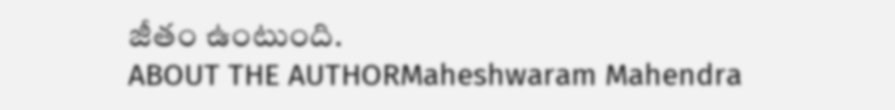జీతం ఉంటుంది.
ABOUT THE AUTHORMaheshwaram Mahendra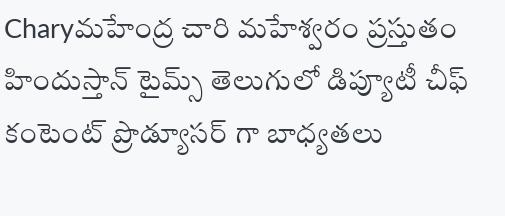Charyమహేంద్ర చారి మహేశ్వరం ప్రస్తుతం హిందుస్తాన్ టైమ్స్ తెలుగులో డిప్యూటీ చీఫ్ కంటెంట్ ప్రొడ్యూసర్ గా బాధ్యతలు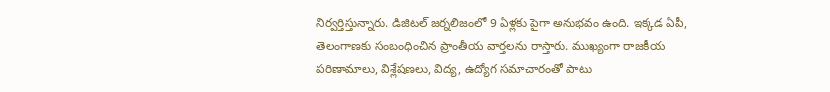నిర్వర్తిస్తున్నారు. డిజిటల్ జర్నలిజంలో 9 ఏళ్లకు పైగా అనుభవం ఉంది. ఇక్కడ ఏపీ, తెలంగాణకు సంబంధించిన ప్రాంతీయ వార్తలను రాస్తారు. ముఖ్యంగా రాజకీయ పరిణామాలు, విశ్లేషణలు, విద్య, ఉద్యోగ సమాచారంతో పాటు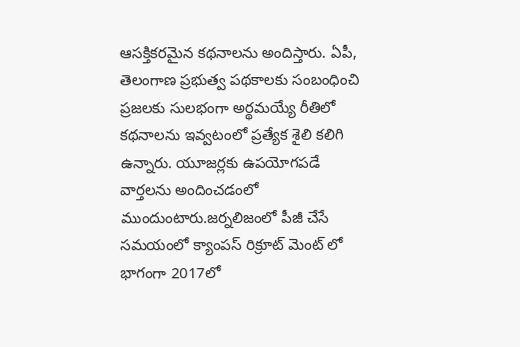ఆసక్తికరమైన కథనాలను అందిస్తారు. ఏపీ, తెలంగాణ ప్రభుత్వ పథకాలకు సంబంధించి ప్రజలకు సులభంగా అర్థమయ్యే రీతిలో కథనాలను ఇవ్వటంలో ప్రత్యేక శైలి కలిగి ఉన్నారు. యూజర్లకు ఉపయోగపడే వార్తలను అందించడంలో ముందుంటారు.జర్నలిజంలో పీజీ చేసే సమయంలో క్యాంపస్ రిక్రూట్ మెంట్ లో భాగంగా 2017లో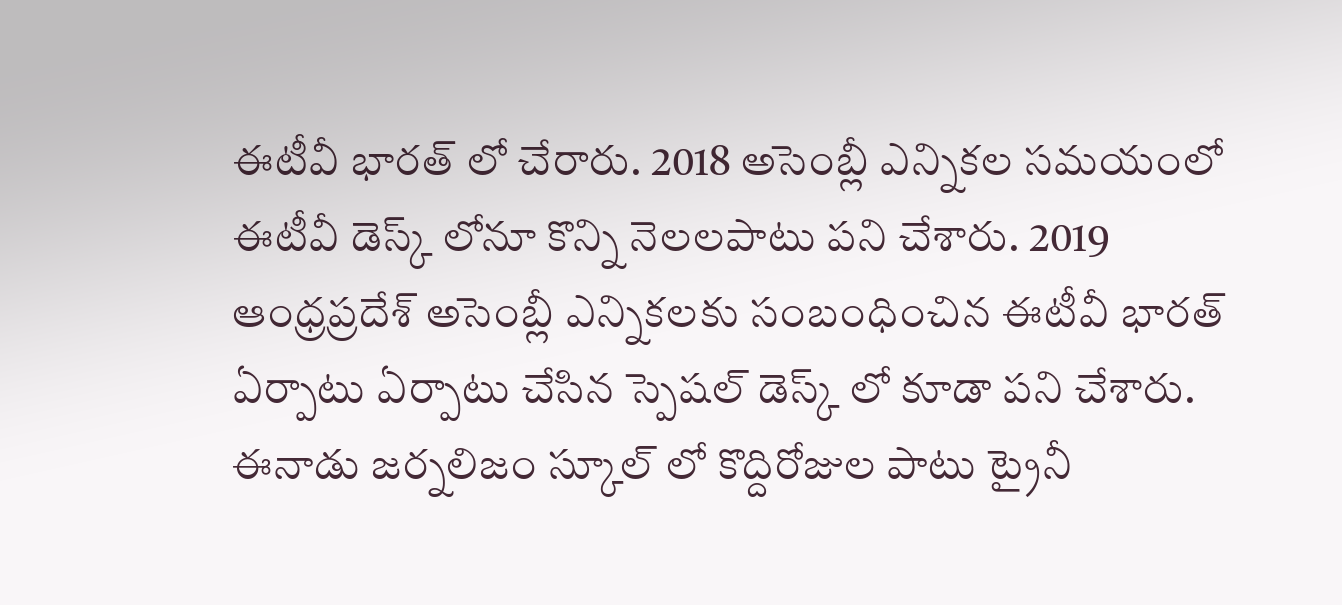ఈటీవీ భారత్ లో చేరారు. 2018 అసెంబ్లీ ఎన్నికల సమయంలో ఈటీవీ డెస్క్ లోనూ కొన్ని నెలలపాటు పని చేశారు. 2019 ఆంధ్రప్రదేశ్ అసెంబ్లీ ఎన్నికలకు సంబంధించిన ఈటీవీ భారత్ ఏర్పాటు ఏర్పాటు చేసిన స్పెషల్ డెస్క్ లో కూడా పని చేశారు. ఈనాడు జర్నలిజం స్కూల్ లో కొద్దిరోజుల పాటు ట్రైనీ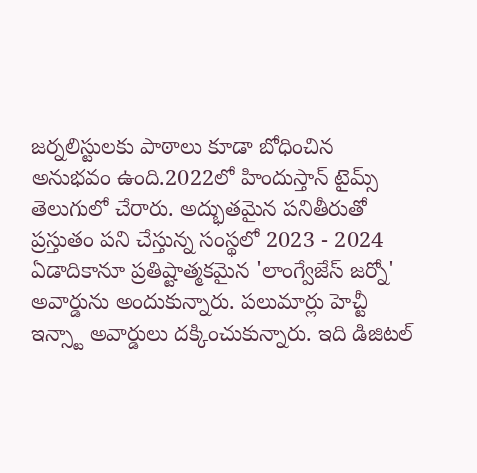జర్నలిస్టులకు పాఠాలు కూడా బోధించిన అనుభవం ఉంది.2022లో హిందుస్తాన్ టైమ్స్ తెలుగులో చేరారు. అద్భుతమైన పనితీరుతో ప్రస్తుతం పని చేస్తున్న సంస్థలో 2023 - 2024 ఏడాదికానూ ప్రతిష్టాత్మకమైన 'లాంగ్వేజేస్ జర్నో' అవార్డును అందుకున్నారు. పలుమార్లు హెచ్టీ ఇన్స్టా అవార్డులు దక్కించుకున్నారు. ఇది డిజిటల్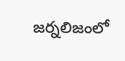జర్నలిజంలో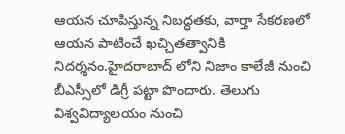ఆయన చూపిస్తున్న నిబద్ధతకు, వార్తా సేకరణలో ఆయన పాటించే ఖచ్చితత్వానికి నిదర్శనం.హైదరాబాద్ లోని నిజాం కాలేజీ నుంచి బీఎస్సీలో డిగ్రీ పట్టా పొందారు. తెలుగు విశ్వవిద్యాలయం నుంచి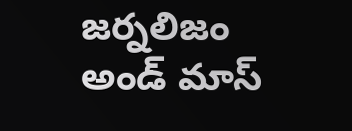జర్నలిజం అండ్ మాస్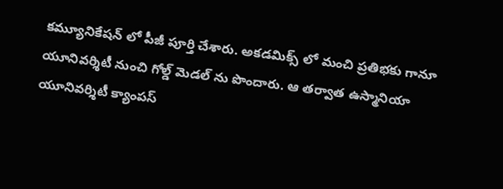కమ్యూనికేషన్ లో పీజీ పూర్తి చేశారు. అకడమిక్స్ లో మంచి ప్రతిభకు గానూ యూనివర్శిటీ నుంచి గోల్డ్ మెడల్ ను పొందారు. ఆ తర్వాత ఉస్మానియా యూనివర్శిటీ క్యాంపస్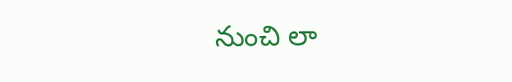నుంచి లా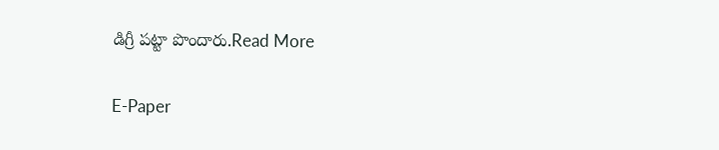డిగ్రీ పట్టా పొందారు.Read More

E-Paper